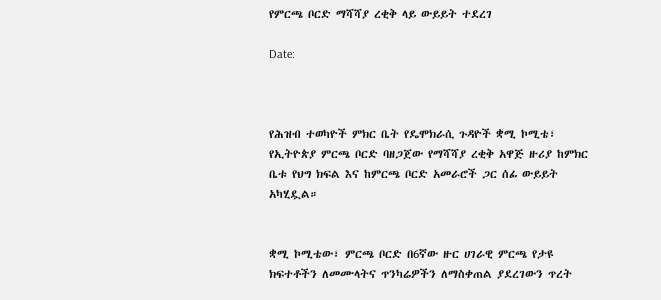የምርጫ ቦርድ ማሻሻያ ረቂቅ ላይ ውይይት ተደረገ

Date:



የሕዝብ ተወካዮች ምክር ቤት የዴሞክራሲ ጉዳዮች ቋሚ ኮሚቴ፣ የኢትዮጵያ ምርጫ ቦርድ ባዘጋጀው የማሻሻያ ረቂቅ አዋጅ ዙሪያ ከምክር ቤቱ የህግ ክፍል እና ከምርጫ ቦርድ አመራሮች ጋር ሰፊ ውይይት አካሂዷል።


ቋሚ ኮሚቴው፣ ምርጫ ቦርድ በ6ኛው ዙር ሀገራዊ ምርጫ የታዩ ክፍተቶችን ለመሙላትና ጥንካሬዎችን ለማስቀጠል ያደረገውን ጥረት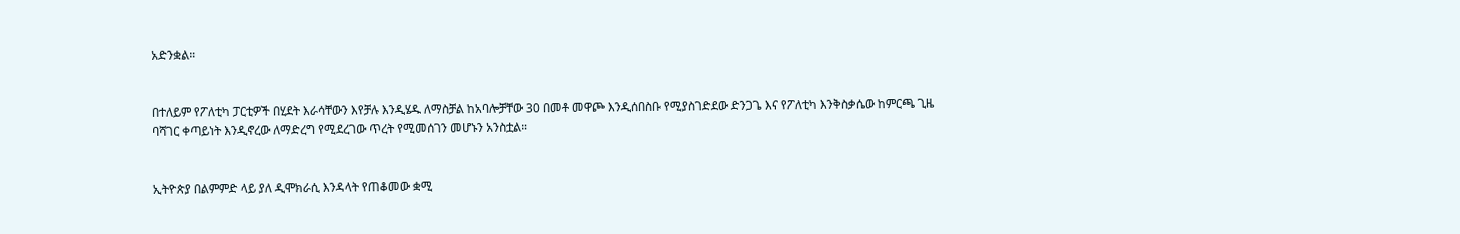አድንቋል።


በተለይም የፖለቲካ ፓርቲዎች በሂደት እራሳቸውን እየቻሉ እንዲሄዱ ለማስቻል ከአባሎቻቸው 30 በመቶ መዋጮ እንዲሰበስቡ የሚያስገድደው ድንጋጌ እና የፖለቲካ እንቅስቃሴው ከምርጫ ጊዜ ባሻገር ቀጣይነት እንዲኖረው ለማድረግ የሚደረገው ጥረት የሚመሰገን መሆኑን አንስቷል።


ኢትዮጵያ በልምምድ ላይ ያለ ዲሞክራሲ እንዳላት የጠቆመው ቋሚ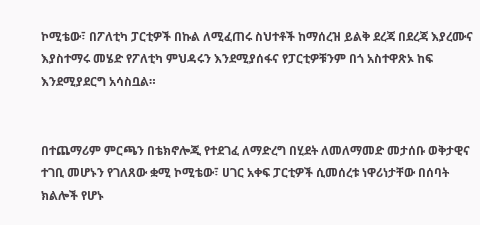ኮሚቴው፣ በፖለቲካ ፓርቲዎች በኩል ለሚፈጠሩ ስህተቶች ከማሰረዝ ይልቅ ደረጃ በደረጃ እያረሙና እያስተማሩ መሄድ የፖለቲካ ምህዳሩን እንደሚያሰፋና የፓርቲዎቹንም በጎ አስተዋጽኦ ከፍ እንደሚያደርግ አሳስቧል።


በተጨማሪም ምርጫን በቴክኖሎጂ የተደገፈ ለማድረግ በሂደት ለመለማመድ መታሰቡ ወቅታዊና ተገቢ መሆኑን የገለጸው ቋሚ ኮሚቴው፣ ሀገር አቀፍ ፓርቲዎች ሲመሰረቱ ነዋሪነታቸው በሰባት ክልሎች የሆኑ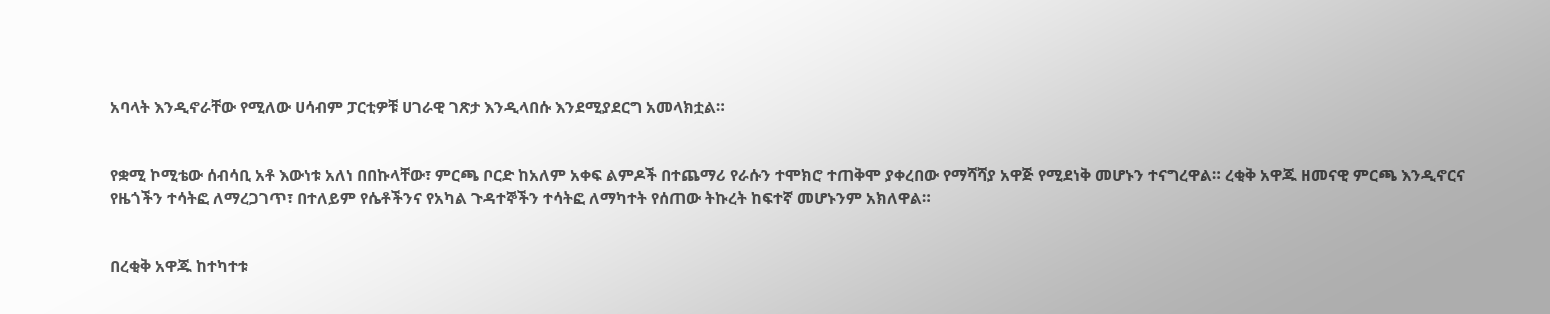አባላት እንዲኖራቸው የሚለው ሀሳብም ፓርቲዎቹ ሀገራዊ ገጽታ እንዲላበሱ እንደሚያደርግ አመላክቷል።


የቋሚ ኮሚቴው ሰብሳቢ አቶ እውነቱ አለነ በበኩላቸው፣ ምርጫ ቦርድ ከአለም አቀፍ ልምዶች በተጨማሪ የራሱን ተሞክሮ ተጠቅሞ ያቀረበው የማሻሻያ አዋጅ የሚደነቅ መሆኑን ተናግረዋል። ረቂቅ አዋጁ ዘመናዊ ምርጫ እንዲኖርና የዜጎችን ተሳትፎ ለማረጋገጥ፣ በተለይም የሴቶችንና የአካል ጉዳተኞችን ተሳትፎ ለማካተት የሰጠው ትኩረት ከፍተኛ መሆኑንም አክለዋል።


በረቂቅ አዋጁ ከተካተቱ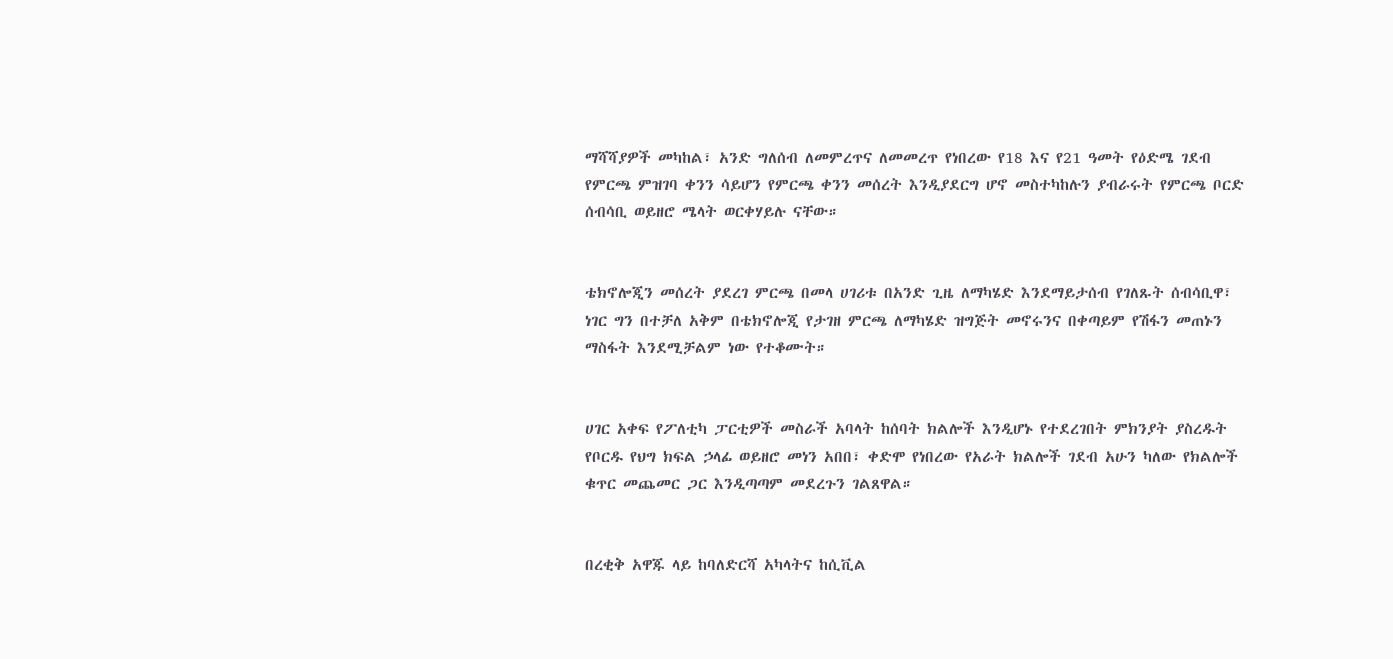ማሻሻያዎች መካከል፣ አንድ ግለሰብ ለመምረጥና ለመመረጥ የነበረው የ18 እና የ21 ዓመት የዕድሜ ገደብ የምርጫ ምዝገባ ቀንን ሳይሆን የምርጫ ቀንን መሰረት እንዲያደርግ ሆኖ መስተካከሉን ያብራሩት የምርጫ ቦርድ ሰብሳቢ ወይዘሮ ሜላት ወርቀሃይሉ ናቸው።


ቴክኖሎጂን መሰረት ያደረገ ምርጫ በመላ ሀገሪቱ በአንድ ጊዜ ለማካሄድ እንደማይታሰብ የገለጹት ሰብሳቢዋ፣ ነገር ግን በተቻለ አቅም በቴክኖሎጂ የታገዘ ምርጫ ለማካሄድ ዝግጅት መኖሩንና በቀጣይም የሽፋን መጠኑን ማስፋት እንደሚቻልም ነው የተቆሙት።


ሀገር አቀፍ የፖለቲካ ፓርቲዎች መስራች አባላት ከሰባት ክልሎች እንዲሆኑ የተደረገበት ምክንያት ያስረዱት የቦርዱ የህግ ክፍል ኃላፊ ወይዘሮ መነን አበበ፣ ቀድሞ የነበረው የአራት ክልሎች ገደብ አሁን ካለው የክልሎች ቁጥር መጨመር ጋር እንዲጣጣም መደረጉን ገልጸዋል።


በረቂቅ አዋጁ ላይ ከባለድርሻ አካላትና ከሲቪል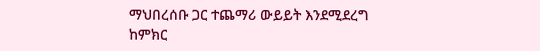ማህበረሰቡ ጋር ተጨማሪ ውይይት እንደሚደረግ ከምክር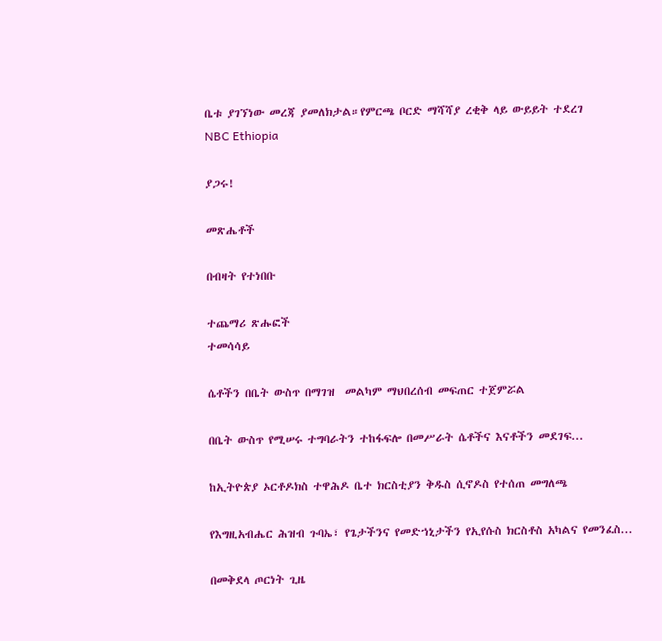ቤቱ ያገኘነው መረጃ ያመለክታል።የምርጫ ቦርድ ማሻሻያ ረቂቅ ላይ ውይይት ተደረገ
NBC Ethiopia

ያጋሩ!

መጽሔቶች

በብዛት የተነበቡ

ተጨማሪ ጽሑፎች
ተመሳሳይ

ሴቶችን በቤት ውስጥ በማገዝ  መልካም ማህበረሰብ መፍጠር ተጀምሯል

በቤት ውስጥ የሚሠሩ ተግባራትን ተከፋፍሎ በመሥራት ሴቶችና እናቶችን መደገፍ...

ከኢትዮጵያ ኦርቶዶክስ ተዋሕዶ ቤተ ክርስቲያን ቅዱስ ሲኖዶስ የተሰጠ መግለጫ

የእግዚአብሔር ሕዝብ ጉባኤ፣ የጌታችንና የመድኀኒታችን የኢየሱስ ክርስቶስ አካልና የመንፈስ...

በመቅደላ ጦርነት ጊዜ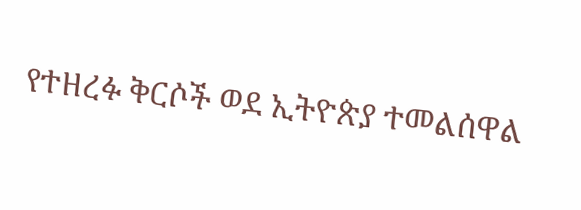የተዘረፉ ቅርሶች ወደ ኢትዮጵያ ተመልሰዋል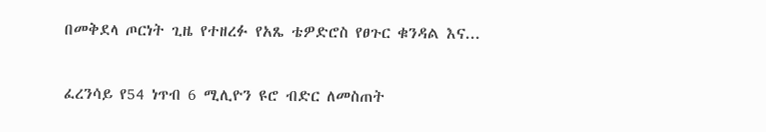በመቅደላ ጦርነት ጊዜ የተዘረፉ የአጼ ቴዎድሮስ የፀጉር ቁንዳል እና...

ፈረንሳይ የ54 ነጥብ 6 ሚሊዮን ዩሮ ብድር ለመስጠት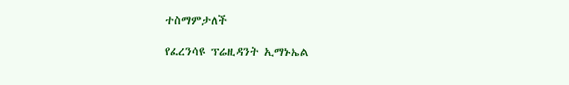ተስማምታለች

የፈረንሳዩ ፕሬዚዳንት ኢማኑኤል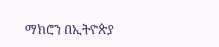ማክሮን በኢትዮጵያ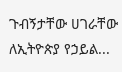ጉብኝታቸው ሀገራቸው ለኢትዮጵያ የኃይል...